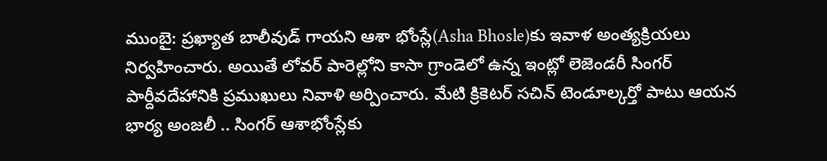ముంబై: ప్రఖ్యాత బాలీవుడ్ గాయని ఆశా భోంస్లే(Asha Bhosle)కు ఇవాళ అంత్యక్రియలు నిర్వహించారు. అయితే లోవర్ పారెల్లోని కాసా గ్రాండెలో ఉన్న ఇంట్లో లెజెండరీ సింగర్ పార్దీవదేహానికి ప్రముఖులు నివాళి అర్పించారు. మేటి క్రికెటర్ సచిన్ టెండూల్కర్తో పాటు ఆయన భార్య అంజలీ .. సింగర్ ఆశాభోంస్లేకు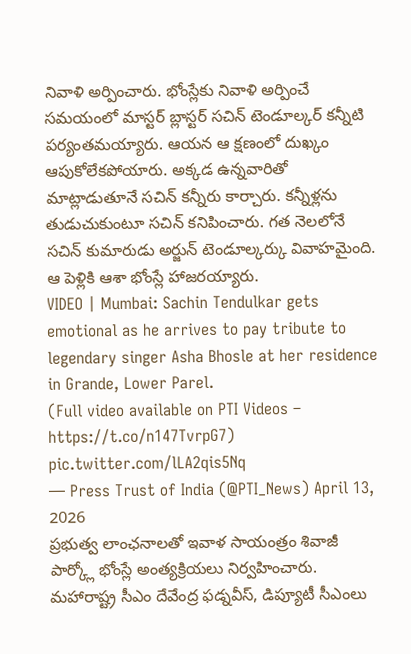నివాళి అర్పించారు. భోంస్లేకు నివాళి అర్పించే సమయంలో మాస్టర్ బ్లాస్టర్ సచిన్ టెండూల్కర్ కన్నీటి పర్యంతమయ్యారు. ఆయన ఆ క్షణంలో దుఖ్కం ఆపుకోలేకపోయారు. అక్కడ ఉన్నవారితో మాట్లాడుతూనే సచిన్ కన్నీరు కార్చారు. కన్నీళ్లను తుడుచుకుంటూ సచిన్ కనిపించారు. గత నెలలోనే సచిన్ కుమారుడు అర్జున్ టెండూల్కర్కు వివాహమైంది. ఆ పెళ్లికి ఆశా భోంస్లే హాజరయ్యారు.
VIDEO | Mumbai: Sachin Tendulkar gets emotional as he arrives to pay tribute to legendary singer Asha Bhosle at her residence in Grande, Lower Parel.
(Full video available on PTI Videos – https://t.co/n147TvrpG7) pic.twitter.com/lLA2qis5Nq
— Press Trust of India (@PTI_News) April 13, 2026
ప్రభుత్వ లాంఛనాలతో ఇవాళ సాయంత్రం శివాజీ పార్క్లో భోంస్లే అంత్యక్రియలు నిర్వహించారు. మహారాష్ట్ర సీఎం దేవేంద్ర ఫడ్నవీస్, డిప్యూటీ సీఎంలు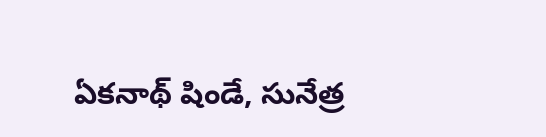ఏకనాథ్ షిండే, సునేత్ర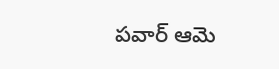పవార్ ఆమె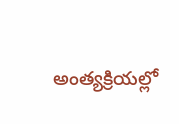అంత్యక్రియల్లో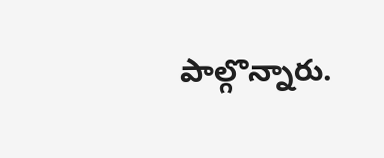పాల్గొన్నారు.